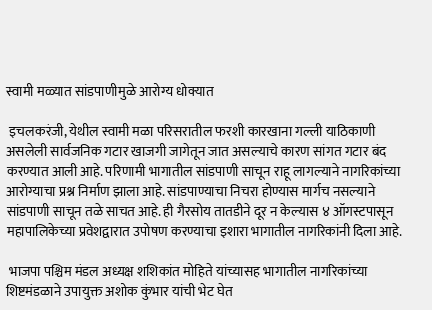स्वामी मळ्यात सांडपाणीमुळे आरोग्य धोक्यात

 इचलकरंजी, येथील स्वामी मळा परिसरातील फरशी कारखाना गल्ली याठिकाणी असलेली सार्वजनिक गटार खाजगी जागेतून जात असल्याचे कारण सांगत गटार बंद करण्यात आली आहे. परिणामी भागातील सांडपाणी साचून राहू लागल्याने नागरिकांच्या आरोग्याचा प्रश्न निर्माण झाला आहे. सांडपाण्याचा निचरा होण्यास मार्गच नसल्याने सांडपाणी साचून तळे साचत आहे. ही गैरसोय तातडीने दूर न केल्यास ४ ऑगस्टपासून महापालिकेच्या प्रवेशद्वारात उपोषण करण्याचा इशारा भागातील नागरिकांनी दिला आहे.

 भाजपा पश्चिम मंडल अध्यक्ष शशिकांत मोहिते यांच्यासह भागातील नागरिकांच्या शिष्टमंडळाने उपायुक्त अशोक कुंभार यांची भेट घेत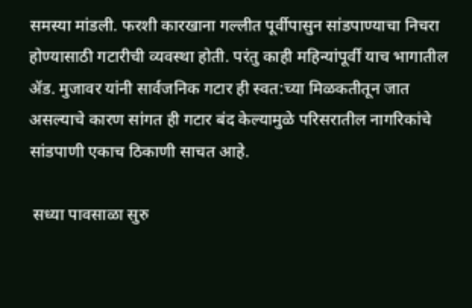समस्या मांडली. फरशी कारखाना गल्लीत पूर्वीपासुन सांडपाण्याचा निचरा होण्यासाठी गटारीची व्यवस्था होती. परंतु काही महिन्यांपूर्वी याच भागातील ॲड. मुजावर यांनी सार्वजनिक गटार ही स्वत:च्या मिळकतीतून जात असल्याचे कारण सांगत ही गटार बंद केल्यामुळे परिसरातील नागरिकांचे सांडपाणी एकाच ठिकाणी साचत आहे.

 सध्या पावसाळा सुरु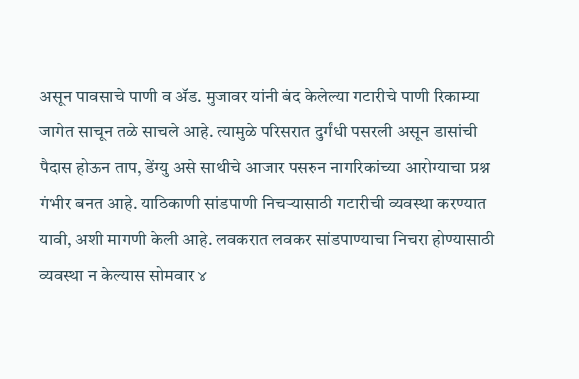असून पावसाचे पाणी व ॲड. मुजावर यांनी बंद केलेल्या गटारीचे पाणी रिकाम्या जागेत साचून तळे साचले आहे. त्यामुळे परिसरात दुर्गंधी पसरली असून डासांची पैदास होऊन ताप, डेंग्यु असे साथीचे आजार पसरुन नागरिकांच्या आरोग्याचा प्रश्न गंभीर बनत आहे. याठिकाणी सांडपाणी निचऱ्यासाठी गटारीची व्यवस्था करण्यात यावी, अशी मागणी केली आहे. लवकरात लवकर सांडपाण्याचा निचरा होण्यासाठी व्यवस्था न केल्यास सोमवार ४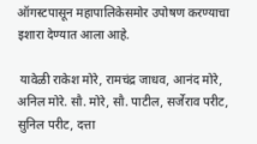ऑगस्टपासून महापालिकेसमोर उपोषण करण्याचा इशारा देण्यात आला आहे.

 यावेळी राकेश मोरे, रामचंद्र जाधव, आनंद मोरे, अनिल मोरे. सौ. मोरे, सौ. पाटील, सर्जेराव परीट, सुनिल परीट, दत्ता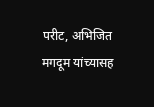परीट, अभिजित मगदूम यांच्यासह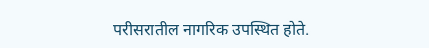परीसरातील नागरिक उपस्थित होते.